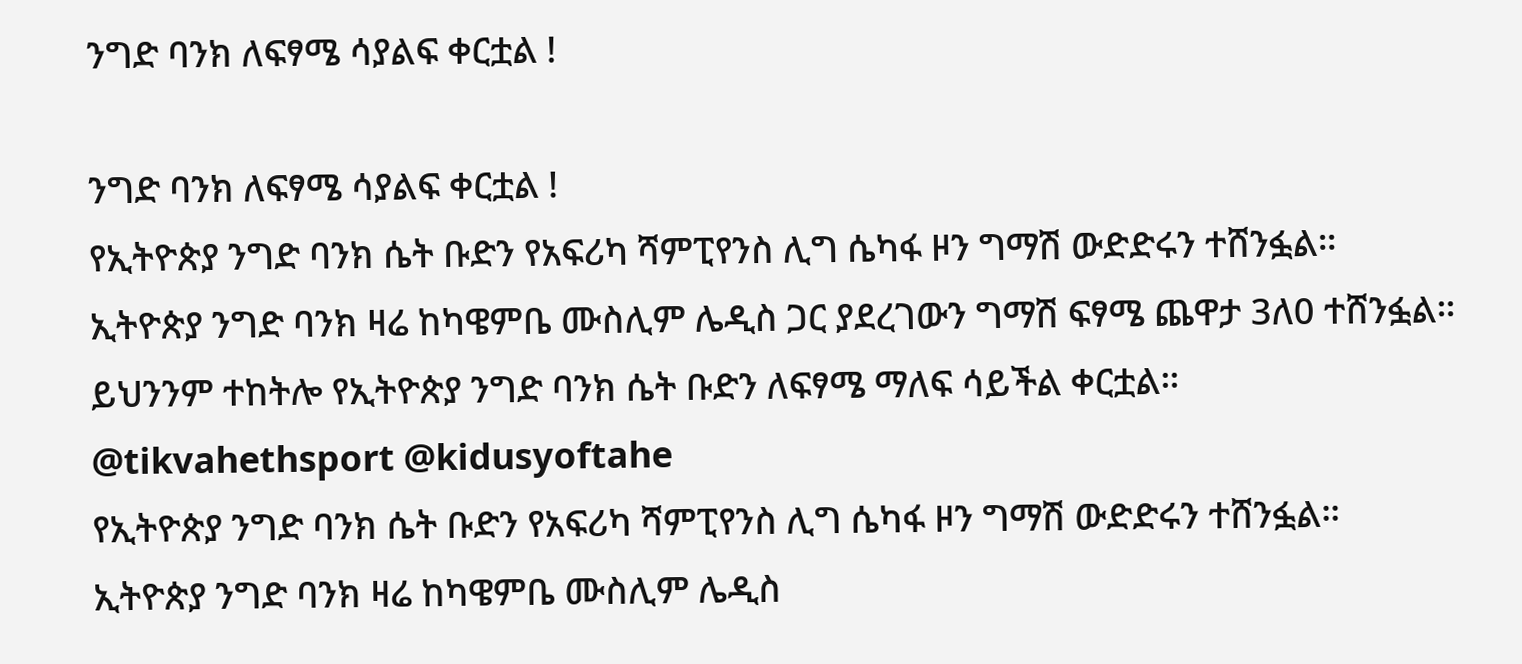ንግድ ባንክ ለፍፃሜ ሳያልፍ ቀርቷል !

ንግድ ባንክ ለፍፃሜ ሳያልፍ ቀርቷል !
የኢትዮጵያ ንግድ ባንክ ሴት ቡድን የአፍሪካ ሻምፒየንስ ሊግ ሴካፋ ዞን ግማሽ ውድድሩን ተሸንፏል።
ኢትዮጵያ ንግድ ባንክ ዛሬ ከካዌምቤ ሙስሊም ሌዲስ ጋር ያደረገውን ግማሽ ፍፃሜ ጨዋታ 3ለ0 ተሸንፏል።
ይህንንም ተከትሎ የኢትዮጵያ ንግድ ባንክ ሴት ቡድን ለፍፃሜ ማለፍ ሳይችል ቀርቷል።
@tikvahethsport @kidusyoftahe
የኢትዮጵያ ንግድ ባንክ ሴት ቡድን የአፍሪካ ሻምፒየንስ ሊግ ሴካፋ ዞን ግማሽ ውድድሩን ተሸንፏል።
ኢትዮጵያ ንግድ ባንክ ዛሬ ከካዌምቤ ሙስሊም ሌዲስ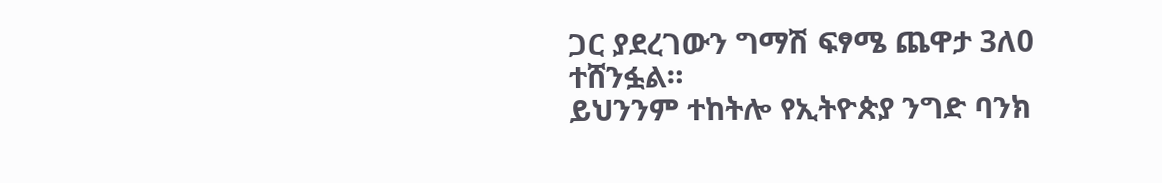ጋር ያደረገውን ግማሽ ፍፃሜ ጨዋታ 3ለ0 ተሸንፏል።
ይህንንም ተከትሎ የኢትዮጵያ ንግድ ባንክ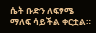ሴት ቡድን ለፍፃሜ ማለፍ ሳይችል ቀርቷል።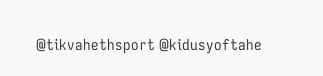@tikvahethsport @kidusyoftahe